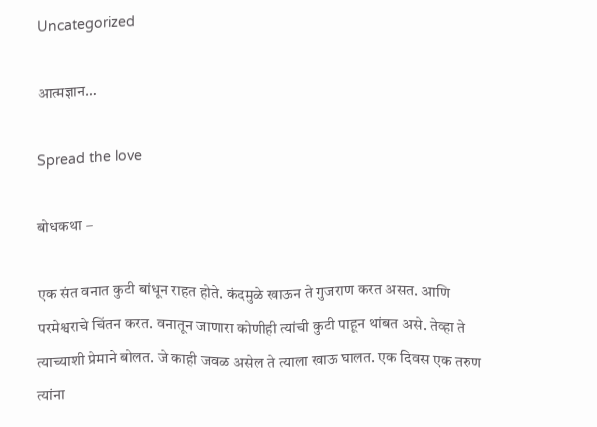Uncategorized

आत्मज्ञान…

Spread the love

बोधकथा –

एक संत वनात कुटी बांधून राहत होते. कंदमुळे खाऊन ते गुजराण करत असत. आणि परमेश्वराचे चिंतन करत. वनातून जाणारा कोणीही त्यांची कुटी पाहून थांबत असे. तेव्हा ते त्याच्याशी प्रेमाने बोलत. जे काही जवळ असेल ते त्याला खाऊ घालत. एक दिवस एक तरुण त्यांना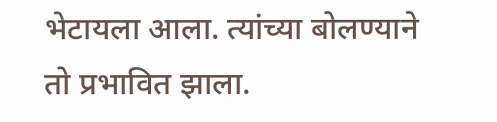भेटायला आला. त्यांच्या बोलण्याने तो प्रभावित झाला.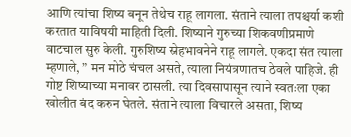आणि त्यांचा शिष्य बनून तेथेच राहू लागला. संताने त्याला तपश्चर्या कशी करतात याविषयी माहिती दिली. शिष्याने गुरुच्या शिकवणीप्रमाणे वाटचाल सुरु केली. गुरुशिष्य स्नेहभावनेने राहू लागले. एकदा संत त्याला म्हणाले, ” मन मोठे चंचल असते, त्याला नियंत्रणातच ठेवले पाहिजे. ही गोष्ट शिष्याच्या मनावर ठासली. त्या दिवसापासून त्याने स्वतःला एका खोलीत बंद करुन घेतले. संताने त्याला विचारले असता, शिष्य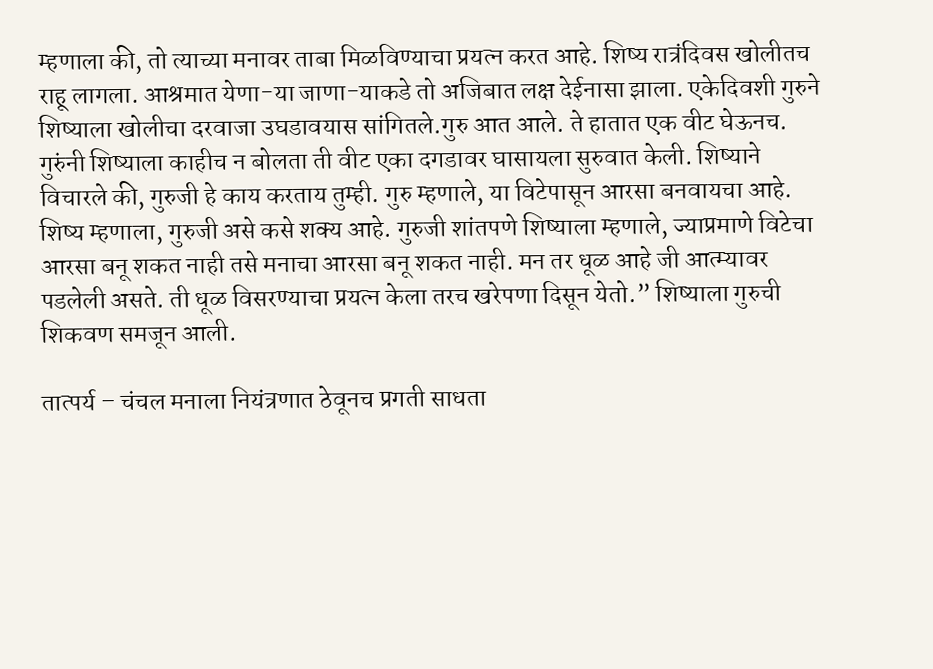म्हणाला की, तो त्याच्या मनावर ताबा मिळविण्याचा प्रयत्न करत आहे. शिष्य रात्रंदिवस खोलीतच राहू लागला. आश्रमात येणा-या जाणा-याकडे तो अजिबात लक्ष देईनासा झाला. एकेदिवशी गुरुने शिष्याला खोलीचा दरवाजा उघडावयास सांगितले.गुरु आत आले. ते हातात एक वीट घेऊनच. गुरुंनी शिष्याला काहीच न बोलता ती वीट एका दगडावर घासायला सुरुवात केली. शिष्याने विचारले की, गुरुजी हे काय करताय तुम्ही. गुरु म्हणाले, या विटेपासून आरसा बनवायचा आहे. शिष्य म्हणाला, गुरुजी असे कसे शक्य आहे. गुरुजी शांतपणे शिष्याला म्हणाले, ज्याप्रमाणे विटेचा आरसा बनू शकत नाही तसे मनाचा आरसा बनू शकत नाही. मन तर धूळ आहे जी आत्म्यावर पडलेली असते. ती धूळ विसरण्याचा प्रयत्न केला तरच खरेपणा दिसून येतो.” शिष्याला गुरुची शिकवण समजून आली.

तात्पर्य – चंचल मनाला नियंत्रणात ठेवूनच प्रगती साधता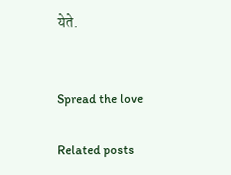येते.


Spread the love

Related posts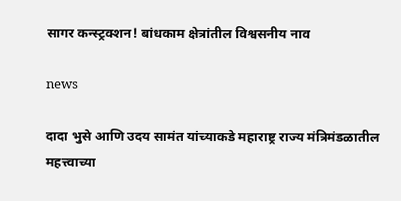सागर कन्स्ट्रक्शन! बांधकाम क्षेत्रांतील विश्वसनीय नाव

news

दादा भुसे आणि उदय सामंत यांच्याकडे महाराष्ट्र राज्य मंत्रिमंडळातील महत्त्वाच्या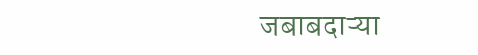जबाबदाऱ्या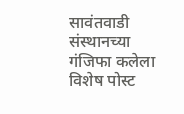सावंतवाडी संस्थानच्या गंजिफा कलेला विशेष पोस्ट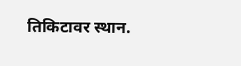तिकिटावर स्थान.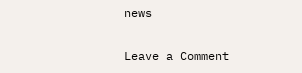news

Leave a Comment